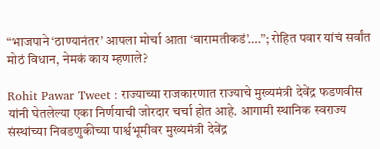“भाजपाने ‘ठाण्यानंतर’ आपला मोर्चा आता ‘बारामतीकडं’….”; रोहित पवार यांचं सर्वांत मोठं विधान, नेमकं काय म्हणाले?

Rohit Pawar Tweet : राज्याच्या राजकारणात राज्याचे मुख्यमंत्री देवेंद्र फडणवीस यांनी घेतलेल्या एका निर्णयाची जोरदार चर्चा होत आहे. आगामी स्थानिक स्वराज्य संस्थांच्या निवडणुकीच्या पार्श्वभूमीवर मुख्यमंत्री देवेंद्र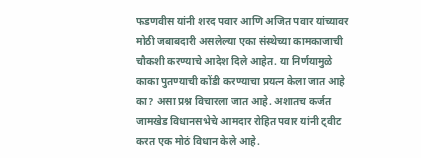फडणवीस यांनी शरद पवार आणि अजित पवार यांच्यावर मोठी जबाबदारी असलेल्या एका संस्थेच्या कामकाजाची चौकशी करण्याचे आदेश दिले आहेत. या निर्णयामुळे काका पुतण्याची कोंडी करण्याचा प्रयत्न केला जात आहे का? असा प्रश्न विचारला जात आहे. अशातच कर्जत जामखेड विधानसभेचे आमदार रोहित पवार यांनी ट्वीट करत एक मोठं विधान केले आहे.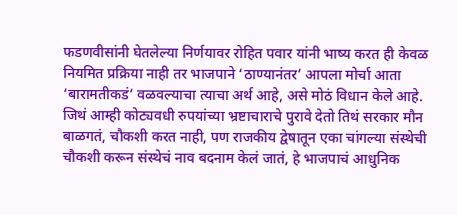फडणवीसांनी घेतलेल्या निर्णयावर रोहित पवार यांनी भाष्य करत ही केवळ नियमित प्रक्रिया नाही तर भाजपाने ‘ठाण्यानंतर’ आपला मोर्चा आता ‘बारामतीकडं’ वळवल्याचा त्याचा अर्थ आहे, असे मोठं विधान केले आहे.
जिथं आम्ही कोट्यवधी रुपयांच्या भ्रष्टाचाराचे पुरावे देतो तिथं सरकार मौन बाळगतं, चौकशी करत नाही, पण राजकीय द्वेषातून एका चांगल्या संस्थेची चौकशी करून संस्थेचं नाव बदनाम केलं जातं, हे भाजपाचं आधुनिक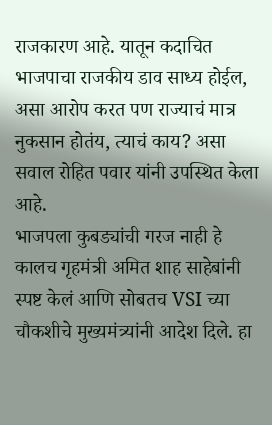राजकारण आहे. यातून कदाचित भाजपाचा राजकीय डाव साध्य होईल, असा आरोप करत पण राज्याचं मात्र नुकसान होतंय, त्याचं काय? असा सवाल रोहित पवार यांनी उपस्थित केला आहे.
भाजपला कुबड्यांची गरज नाही हे कालच गृहमंत्री अमित शाह साहेबांनी स्पष्ट केलं आणि सोबतच VSI च्या चौकशीचे मुख्यमंत्र्यांनी आदेश दिले. हा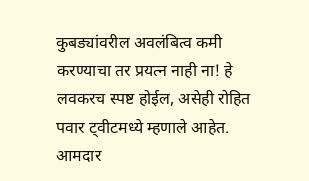कुबड्यांवरील अवलंबित्व कमी करण्याचा तर प्रयत्न नाही ना! हे लवकरच स्पष्ट होईल, असेही रोहित पवार ट्वीटमध्ये म्हणाले आहेत.
आमदार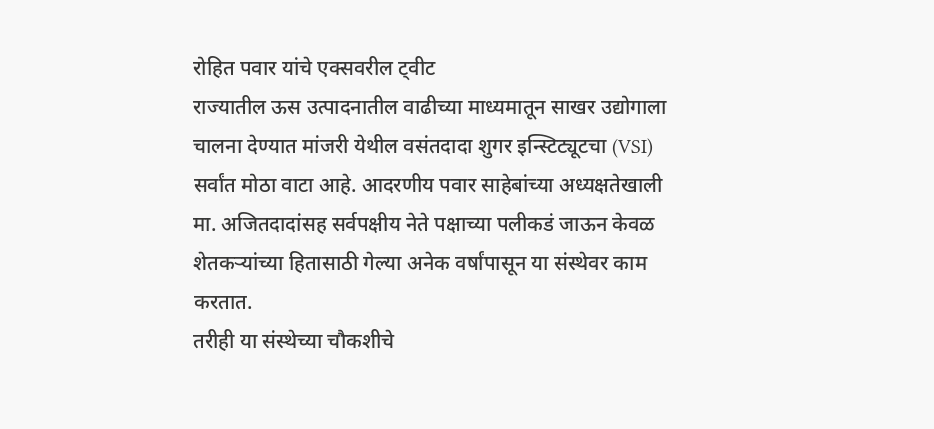रोहित पवार यांचे एक्सवरील ट्वीट
राज्यातील ऊस उत्पादनातील वाढीच्या माध्यमातून साखर उद्योगाला चालना देण्यात मांजरी येथील वसंतदादा शुगर इन्स्टिट्यूटचा (VSI) सर्वांत मोठा वाटा आहे. आदरणीय पवार साहेबांच्या अध्यक्षतेखाली मा. अजितदादांसह सर्वपक्षीय नेते पक्षाच्या पलीकडं जाऊन केवळ शेतकऱ्यांच्या हितासाठी गेल्या अनेक वर्षांपासून या संस्थेवर काम करतात.
तरीही या संस्थेच्या चौकशीचे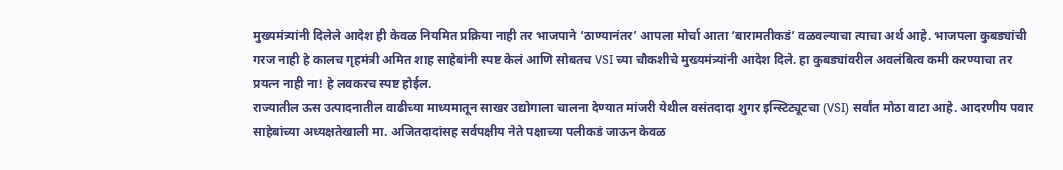मुख्यमंत्र्यांनी दिलेले आदेश ही केवळ नियमित प्रक्रिया नाही तर भाजपाने ‘ठाण्यानंतर’ आपला मोर्चा आता ‘बारामतीकडं’ वळवल्याचा त्याचा अर्थ आहे. भाजपला कुबड्यांची गरज नाही हे कालच गृहमंत्री अमित शाह साहेबांनी स्पष्ट केलं आणि सोबतच VSI च्या चौकशीचे मुख्यमंत्र्यांनी आदेश दिले. हा कुबड्यांवरील अवलंबित्व कमी करण्याचा तर प्रयत्न नाही ना! हे लवकरच स्पष्ट होईल.
राज्यातील ऊस उत्पादनातील वाढीच्या माध्यमातून साखर उद्योगाला चालना देण्यात मांजरी येथील वसंतदादा शुगर इन्स्टिट्यूटचा (VSI) सर्वांत मोठा वाटा आहे. आदरणीय पवार साहेबांच्या अध्यक्षतेखाली मा. अजितदादांसह सर्वपक्षीय नेते पक्षाच्या पलीकडं जाऊन केवळ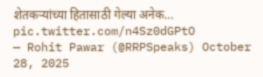शेतकऱ्यांच्या हितासाठी गेल्या अनेक… pic.twitter.com/n4Sz0dGPtO
— Rohit Pawar (@RRPSpeaks) October 28, 2025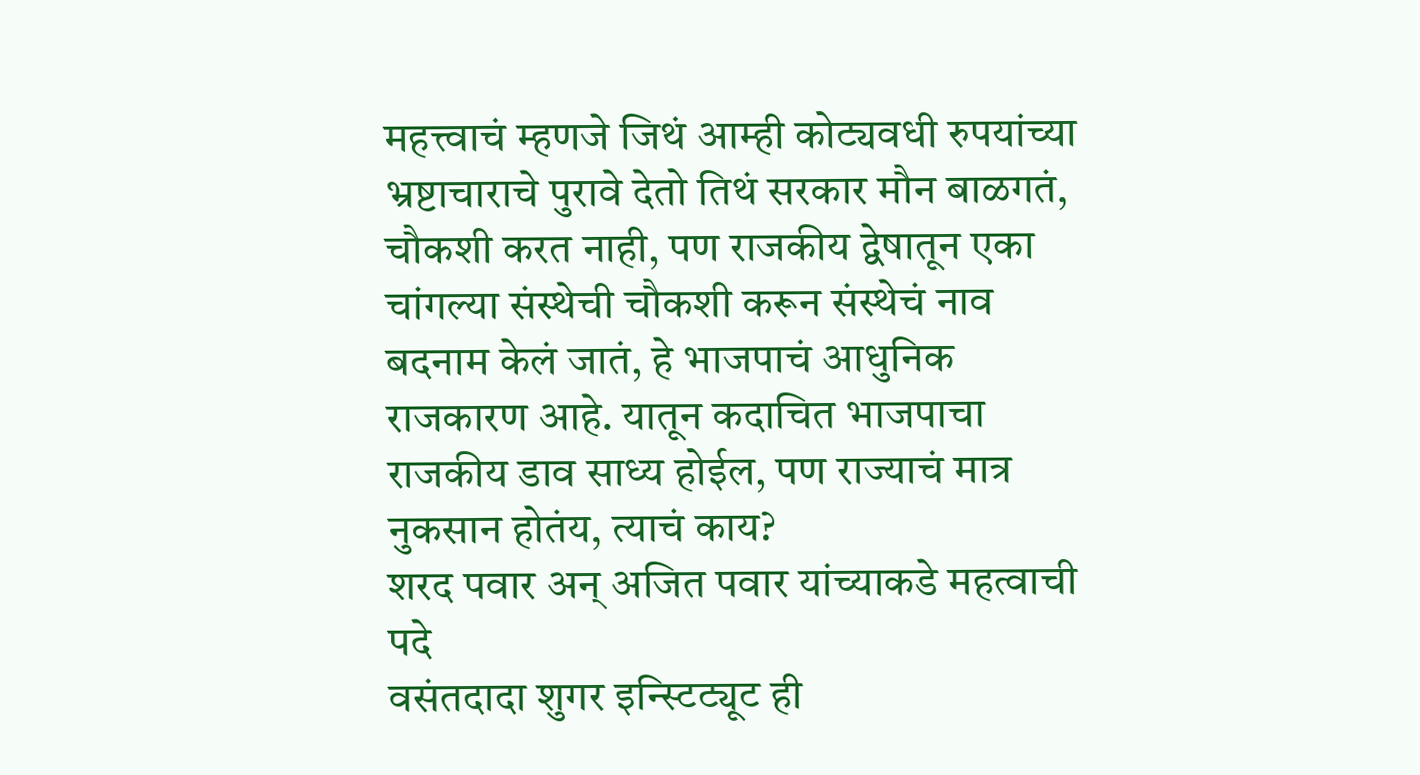महत्त्वाचं म्हणजे जिथं आम्ही कोट्यवधी रुपयांच्या भ्रष्टाचाराचे पुरावे देतो तिथं सरकार मौन बाळगतं, चौकशी करत नाही, पण राजकीय द्वेषातून एका चांगल्या संस्थेची चौकशी करून संस्थेचं नाव बदनाम केलं जातं, हे भाजपाचं आधुनिक राजकारण आहे. यातून कदाचित भाजपाचा राजकीय डाव साध्य होईल, पण राज्याचं मात्र नुकसान होतंय, त्याचं काय?
शरद पवार अन् अजित पवार यांच्याकडे महत्वाची पदे
वसंतदादा शुगर इन्स्टिट्यूट ही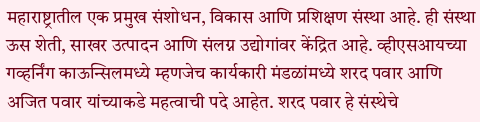महाराष्ट्रातील एक प्रमुख संशोधन, विकास आणि प्रशिक्षण संस्था आहे. ही संस्था ऊस शेती, साखर उत्पादन आणि संलग्न उद्योगांवर केंद्रित आहे. व्हीएसआयच्या गव्हर्निंग काऊन्सिलमध्ये म्हणजेच कार्यकारी मंडळांमध्ये शरद पवार आणि अजित पवार यांच्याकडे महत्वाची पदे आहेत. शरद पवार हे संस्थेचे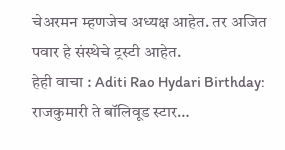चेअरमन म्हणजेच अध्यक्ष आहेत. तर अजित पवार हे संस्थेचे ट्रस्टी आहेत.
हेही वाचा : Aditi Rao Hydari Birthday: राजकुमारी ते बॉलिवूड स्टार…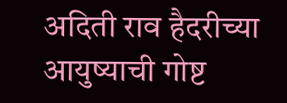अदिती राव हैदरीच्या आयुष्याची गोष्ट